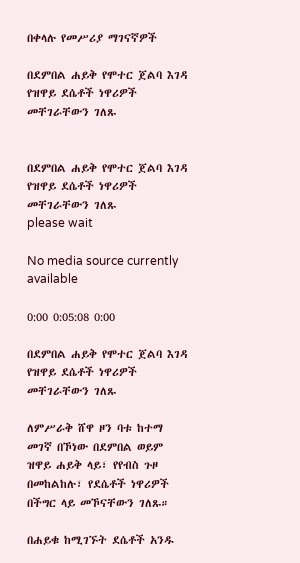በቀላሉ የመሥሪያ ማገናኛዎች

በደምበል ሐይቅ የሞተር ጀልባ እገዳ የዝዋይ ደሴቶች ነዋሪዎች መቸገራቸውን ገለጹ


በደምበል ሐይቅ የሞተር ጀልባ እገዳ የዝዋይ ደሴቶች ነዋሪዎች መቸገራቸውን ገለጹ
please wait

No media source currently available

0:00 0:05:08 0:00

በደምበል ሐይቅ የሞተር ጀልባ እገዳ የዝዋይ ደሴቶች ነዋሪዎች መቸገራቸውን ገለጹ

ለምሥራቅ ሸዋ ዞን ባቱ ከተማ መገኛ በኾነው በደምበል ወይም ዝዋይ ሐይቅ ላይ፣ የየብስ ጉዞ በመከልከሉ፣ የደሴቶች ነዋሪዎች በችግር ላይ መኾናቸውን ገለጹ።

በሐይቁ ከሚገኙት ደሴቶች አንዱ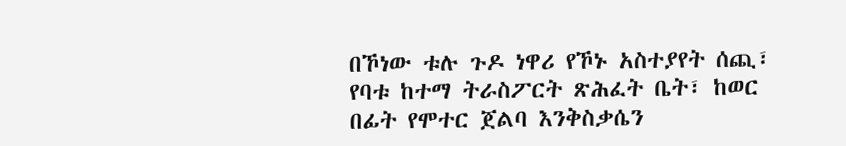በኾነው ቱሉ ጉዶ ነዋሪ የኾኑ አስተያየት ሰጪ፣ የባቱ ከተማ ትራስፖርት ጽሕፈት ቤት፣ ከወር በፊት የሞተር ጀልባ እንቅስቃሴን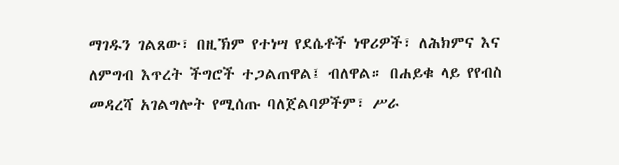ማገዱን ገልጸው፣ በዚኽም የተነሣ የደሴቶች ነዋሪዎች፣ ለሕክምና እና ለምግብ እጥረት ችግሮች ተጋልጠዋል፤ ብለዋል። በሐይቁ ላይ የየብስ መዳረሻ አገልግሎት የሚሰጡ ባለጀልባዎችም፣ ሥራ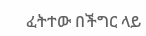ፈትተው በችግር ላይ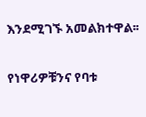እንደሚገኙ አመልክተዋል፡፡

የነዋሪዎቹንና የባቱ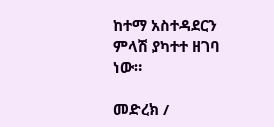ከተማ አስተዳደርን ምላሽ ያካተተ ዘገባ ነው።

መድረክ /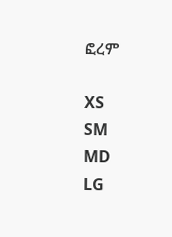ፎረም

XS
SM
MD
LG